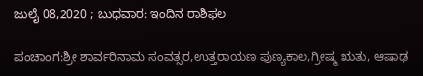ಜುಲೈ 08,2020 ; ಬುಧವಾರ: ಇಂದಿನ ರಾಶಿಫಲ

ಪಂಚಾಂಗ:ಶ್ರೀ ಶಾರ್ವರಿನಾಮ ಸಂವತ್ಸರ,ಉತ್ತರಾಯಣ ಪುಣ್ಯಕಾಲ,ಗ್ರೀಷ್ಮ ಋತು, ಆಷಾಢ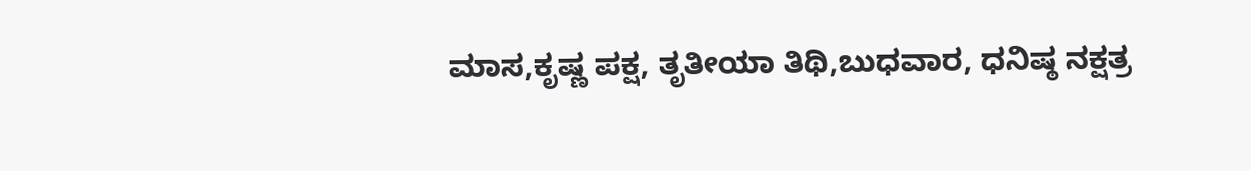ಮಾಸ,ಕೃಷ್ಣ ಪಕ್ಷ, ತೃತೀಯಾ ತಿಥಿ,ಬುಧವಾರ, ಧನಿಷ್ಠ ನಕ್ಷತ್ರ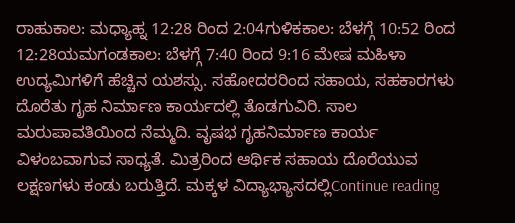ರಾಹುಕಾಲ: ಮಧ್ಯಾಹ್ನ 12:28 ರಿಂದ 2:04ಗುಳಿಕಕಾಲ: ಬೆಳಗ್ಗೆ 10:52 ರಿಂದ 12:28ಯಮಗಂಡಕಾಲ: ಬೆಳಗ್ಗೆ 7:40 ರಿಂದ 9:16 ಮೇಷ ಮಹಿಳಾ ಉದ್ಯಮಿಗಳಿಗೆ ಹೆಚ್ಚಿನ ಯಶಸ್ಸು. ಸಹೋದರರಿಂದ ಸಹಾಯ, ಸಹಕಾರಗಳು ದೊರೆತು ಗೃಹ ನಿರ್ಮಾಣ ಕಾರ್ಯದಲ್ಲಿ ತೊಡಗುವಿರಿ. ಸಾಲ ಮರುಪಾವತಿಯಿಂದ ನೆಮ್ಮದಿ. ವೃಷಭ ಗೃಹನಿರ್ಮಾಣ ಕಾರ್ಯ ವಿಳಂಬವಾಗುವ ಸಾಧ್ಯತೆ. ಮಿತ್ರರಿಂದ ಆರ್ಥಿಕ ಸಹಾಯ ದೊರೆಯುವ ಲಕ್ಷಣಗಳು ಕಂಡು ಬರುತ್ತಿದೆ. ಮಕ್ಕಳ ವಿದ್ಯಾಭ್ಯಾಸದಲ್ಲಿContinue reading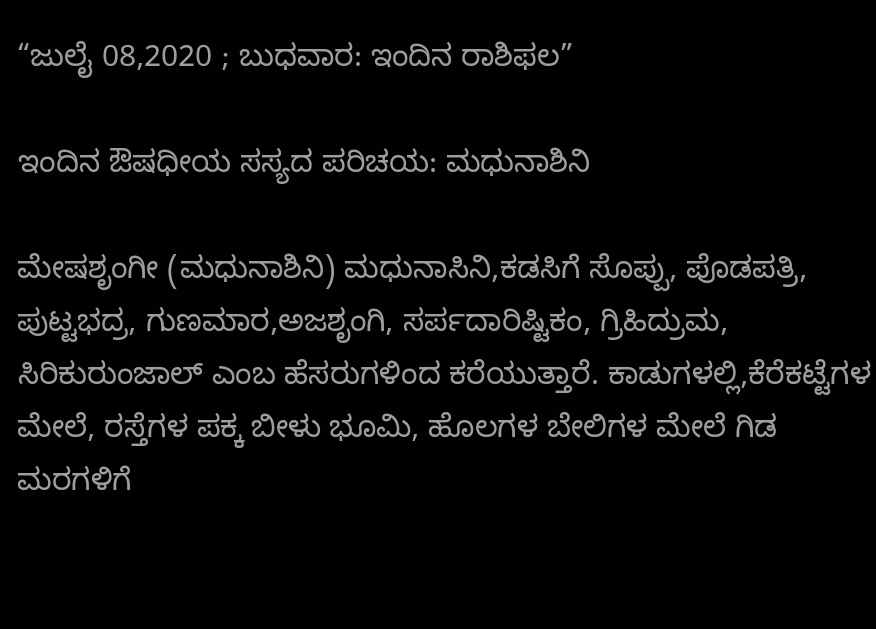“ಜುಲೈ 08,2020 ; ಬುಧವಾರ: ಇಂದಿನ ರಾಶಿಫಲ”

ಇಂದಿನ ಔಷಧೀಯ ಸಸ್ಯದ ಪರಿಚಯ: ಮಧುನಾಶಿನಿ

ಮೇಷಶೃಂಗೀ (ಮಧುನಾಶಿನಿ) ಮಧುನಾಸಿನಿ,ಕಡಸಿಗೆ ಸೊಪ್ಪು, ಪೊಡಪತ್ರಿ, ಪುಟ್ಟಭದ್ರ, ಗುಣಮಾರ,ಅಜಶೃಂಗಿ, ಸರ್ಪದಾರಿಷ್ಟಿಕಂ, ಗ್ರಿಹಿದ್ರುಮ, ಸಿರಿಕುರುಂಜಾಲ್ ಎಂಬ ಹೆಸರುಗಳಿಂದ ಕರೆಯುತ್ತಾರೆ. ಕಾಡುಗಳಲ್ಲಿ,ಕೆರೆಕಟ್ಟೆಗಳ ಮೇಲೆ, ರಸ್ತೆಗಳ ಪಕ್ಕ ಬೀಳು ಭೂಮಿ, ಹೊಲಗಳ ಬೇಲಿಗಳ ಮೇಲೆ ಗಿಡ ಮರಗಳಿಗೆ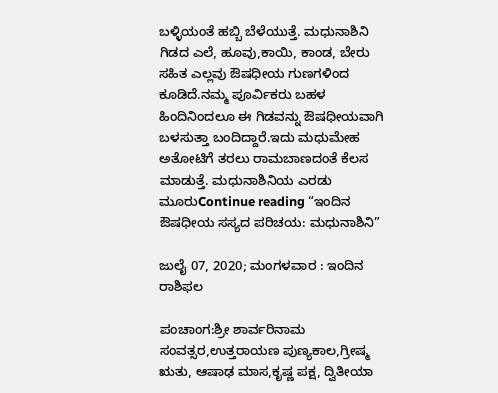ಬಳ್ಳಿಯಂತೆ ಹಬ್ಬಿ ಬೆಳೆಯುತ್ತೆ. ಮಧುನಾಶಿನಿ ಗಿಡದ ಎಲೆ, ಹೂವು,ಕಾಯಿ, ಕಾಂಡ, ಬೇರು ಸಹಿತ ಎಲ್ಲವು ಔಷಧೀಯ ಗುಣಗಳಿಂದ ಕೂಡಿದೆ.ನಮ್ಮ ಪೂರ್ವಿಕರು ಬಹಳ ಹಿಂದಿನಿಂದಲೂ ಈ ಗಿಡವನ್ನು ಔಷಧೀಯವಾಗಿ ಬಳಸುತ್ತಾ ಬಂದಿದ್ದಾರೆ.ಇದು ಮಧುಮೇಹ ಅತೋಟಿಗೆ ತರಲು ರಾಮಬಾಣದಂತೆ ಕೆಲಸ ಮಾಡುತ್ತೆ. ಮಧುನಾಶಿನಿಯ ಎರಡು ಮೂರುContinue reading “ಇಂದಿನ ಔಷಧೀಯ ಸಸ್ಯದ ಪರಿಚಯ: ಮಧುನಾಶಿನಿ”

ಜುಲೈ 07, 2020; ಮಂಗಳವಾರ : ಇಂದಿನ ರಾಶಿಫಲ

ಪಂಚಾಂಗ:ಶ್ರೀ ಶಾರ್ವರಿನಾಮ ಸಂವತ್ಸರ,ಉತ್ತರಾಯಣ ಪುಣ್ಯಕಾಲ,ಗ್ರೀಷ್ಮ ಋತು, ಆಷಾಢ ಮಾಸ,ಕೃಷ್ಣ ಪಕ್ಷ, ದ್ವಿತೀಯಾ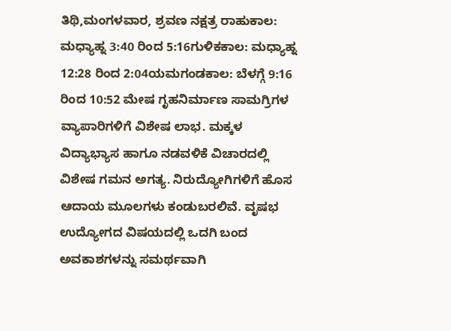ತಿಥಿ,ಮಂಗಳವಾರ, ಶ್ರವಣ ನಕ್ಷತ್ರ ರಾಹುಕಾಲ: ಮಧ್ಯಾಹ್ನ 3:40 ರಿಂದ 5:16ಗುಳಿಕಕಾಲ: ಮಧ್ಯಾಹ್ನ 12:28 ರಿಂದ 2:04ಯಮಗಂಡಕಾಲ: ಬೆಳಗ್ಗೆ 9:16 ರಿಂದ 10:52 ಮೇಷ ಗೃಹನಿರ್ಮಾಣ ಸಾಮಗ್ರಿಗಳ ವ್ಯಾಪಾರಿಗಳಿಗೆ ವಿಶೇಷ ಲಾಭ. ಮಕ್ಕಳ ವಿದ್ಯಾಭ್ಯಾಸ ಹಾಗೂ ನಡವಳಿಕೆ ವಿಚಾರದಲ್ಲಿ ವಿಶೇಷ ಗಮನ ಅಗತ್ಯ. ನಿರುದ್ಯೋಗಿಗಳಿಗೆ ಹೊಸ ಆದಾಯ ಮೂಲಗಳು ಕಂಡುಬರಲಿವೆ. ವೃಷಭ ಉದ್ಯೋಗದ ವಿಷಯದಲ್ಲಿ ಒದಗಿ ಬಂದ ಅವಕಾಶಗಳನ್ನು ಸಮರ್ಥವಾಗಿ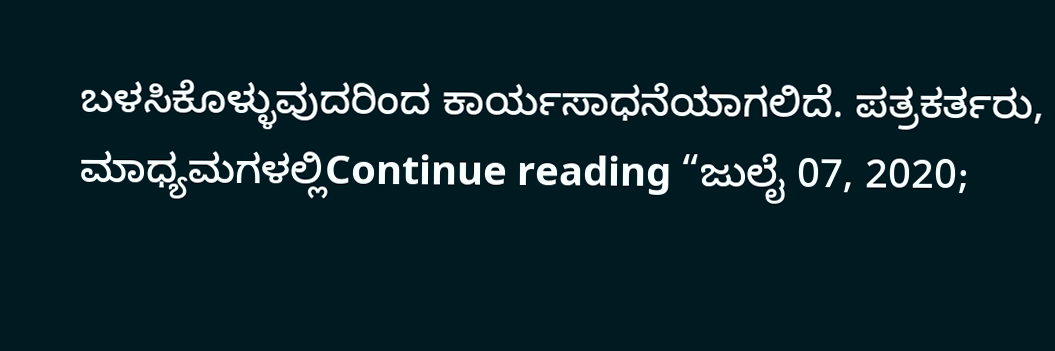ಬಳಸಿಕೊಳ್ಳುವುದರಿಂದ ಕಾರ್ಯಸಾಧನೆಯಾಗಲಿದೆ. ಪತ್ರಕರ್ತರು, ಮಾಧ್ಯಮಗಳಲ್ಲಿContinue reading “ಜುಲೈ 07, 2020;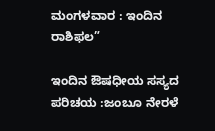ಮಂಗಳವಾರ : ಇಂದಿನ ರಾಶಿಫಲ”

ಇಂದಿನ ಔಷಧೀಯ ಸಸ್ಯದ ಪರಿಚಯ :ಜಂಬೂ ನೇರಳೆ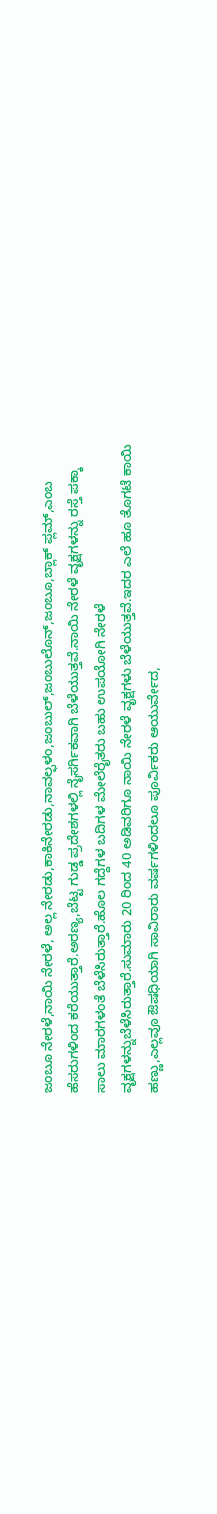ಜಂಬೂ ನೇರಳೆ,ನಾಯಿ ನೇರಳೆ, ಅಲ್ಲ ನೇರಡು,ಕಾಕಿನೇರಡು,ನಾವಲ್ಫಳಂ,ಜಂಬುಲ್,ಜಂಬುಲೊನ್,ಜಂಬೂ,ಬ್ಲಾಕ್ ಪ್ಲಮ್,ಎಂಬ ಹೆಸರುಗಳಿಂದ ಕರೆಯುತ್ತಾರೆ.ಅರಣ್ಯ,ಬೆಟ್ಟ ಗುಡ್ಡ ಪ್ರದೇಶಗಳಲ್ಲಿ ನೈಸರ್ಗಿಕವಾಗಿ ಬೆಳೆಯುತ್ತವೆ.ನಾಯಿ ನೇರಳೆ ವೃಕ್ಷಗಳನ್ನು ರಸ್ತೆ ಪಕ್ಕಾ ಸಾಲು ಮಾರಗಳಂತೆ ಬೆಳೆಸಿರುತ್ತಾರೆ.ಹೊಲ ಗದ್ದೆಗಳ ಬದಿಗಳ ಮೇಲೆರೈತರು ಬಹು ಉಪಯೋಗಿ ನೇರಳೆ ವೃಕ್ಷಗಳನ್ನುಬೆಳೆಸಿರುತ್ತಾರೆ.ಸುಮಾರು 20 ರಿಂದ 40 ಅಡಿವರಿಗೂ ನಾಯಿ ನೇರಳೆ ವೃಕ್ಷಗಳು ಬೆಳೆಯುತ್ತವೆ.ಇದರ ಎಲೆ ಹೂ ತೊಗಟೆ ಕಾಯಿ ಹಣ್ಣು,ಎಲ್ಲವೂ ಔಷಧಿಯಾಗಿ ಸಾವಿರಾರು ವರ್ಷಗಳಿಂದಲೂ ಪೂರ್ವಿಕರು ಆಯುರ್ವೇದ,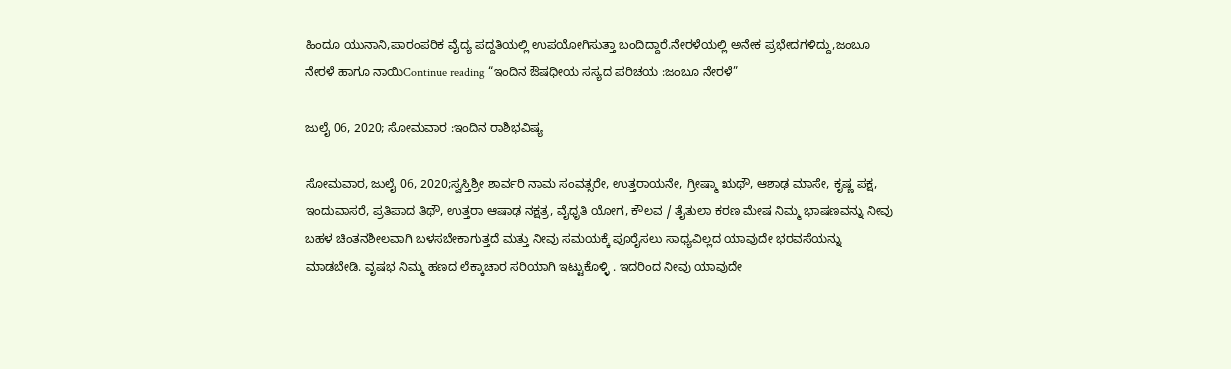ಹಿಂದೂ ಯುನಾನಿ,ಪಾರಂಪರಿಕ ವೈದ್ಯ ಪದ್ದತಿಯಲ್ಲಿ ಉಪಯೋಗಿಸುತ್ತಾ ಬಂದಿದ್ದಾರೆ.ನೇರಳೆಯಲ್ಲಿ ಅನೇಕ ಪ್ರಭೇದಗಳಿದ್ದು,ಜಂಬೂ ನೇರಳೆ ಹಾಗೂ ನಾಯಿContinue reading “ಇಂದಿನ ಔಷಧೀಯ ಸಸ್ಯದ ಪರಿಚಯ :ಜಂಬೂ ನೇರಳೆ”

ಜುಲೈ 06, 2020; ಸೋಮವಾರ :ಇಂದಿನ ರಾಶಿಭವಿಷ್ಯ

ಸೋಮವಾರ, ಜುಲೈ 06, 2020;ಸ್ವಸ್ತಿಶ್ರೀ ಶಾರ್ವರಿ ನಾಮ ಸಂವತ್ಸರೇ, ಉತ್ತರಾಯನೇ, ಗ್ರೀಷ್ಮಾ ಋಥೌ, ಆಶಾಢ ಮಾಸೇ, ಕೃಷ್ಣ ಪಕ್ಷ, ಇಂದುವಾಸರೆ, ಪ್ರತಿಪಾದ ತಿಥೌ, ಉತ್ತರಾ ಆಷಾಢ ನಕ್ಷತ್ರ, ವೈಧೃತಿ ಯೋಗ, ಕೌಲವ / ತೈತುಲಾ ಕರಣ ಮೇಷ ನಿಮ್ಮ ಭಾಷಣವನ್ನು ನೀವು ಬಹಳ ಚಿಂತನಶೀಲವಾಗಿ ಬಳಸಬೇಕಾಗುತ್ತದೆ ಮತ್ತು ನೀವು ಸಮಯಕ್ಕೆ ಪೂರೈಸಲು ಸಾಧ್ಯವಿಲ್ಲದ ಯಾವುದೇ ಭರವಸೆಯನ್ನು ಮಾಡಬೇಡಿ. ವೃಷಭ ನಿಮ್ಮ ಹಣದ ಲೆಕ್ಕಾಚಾರ ಸರಿಯಾಗಿ ಇಟ್ಟುಕೊಳ್ಳಿ . ಇದರಿಂದ ನೀವು ಯಾವುದೇ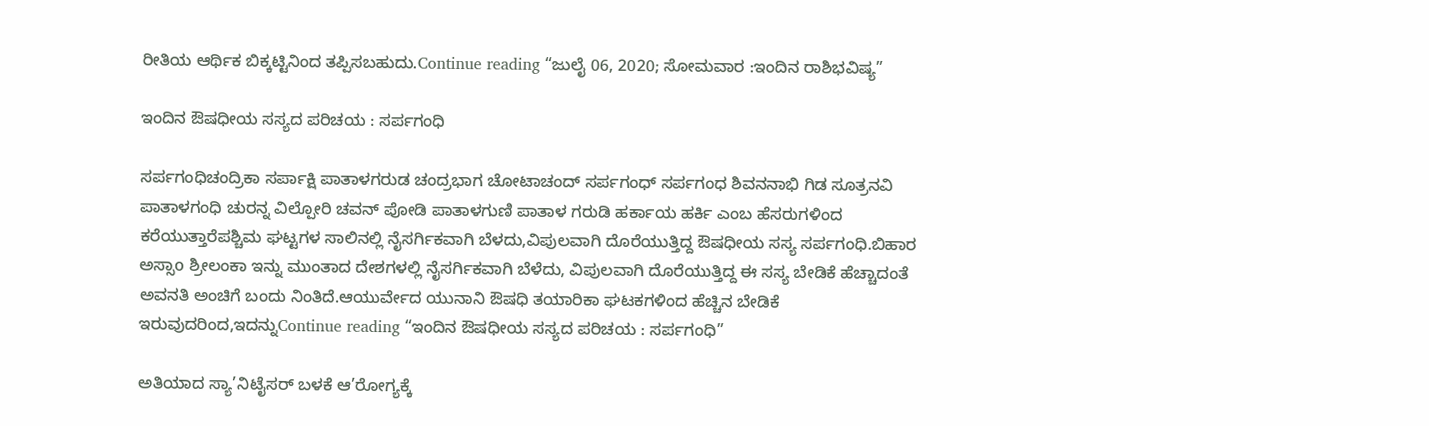ರೀತಿಯ ಆರ್ಥಿಕ ಬಿಕ್ಕಟ್ಟಿನಿಂದ ತಪ್ಪಿಸಬಹುದು.Continue reading “ಜುಲೈ 06, 2020; ಸೋಮವಾರ :ಇಂದಿನ ರಾಶಿಭವಿಷ್ಯ”

ಇಂದಿನ ಔಷಧೀಯ ಸಸ್ಯದ ಪರಿಚಯ : ಸರ್ಪಗಂಧಿ

ಸರ್ಪಗಂಧಿಚಂದ್ರಿಕಾ ಸರ್ಪಾಕ್ಷಿ ಪಾತಾಳಗರುಡ ಚಂದ್ರಭಾಗ ಚೋಟಾಚಂದ್ ಸರ್ಪಗಂಧ್ ಸರ್ಪಗಂಧ ಶಿವನನಾಭಿ ಗಿಡ ಸೂತ್ರನವಿ ಪಾತಾಳಗಂಧಿ ಚುರನ್ನ ವಿಲ್ಪೋರಿ ಚವನ್ ಪೋಡಿ ಪಾತಾಳಗುಣಿ ಪಾತಾಳ ಗರುಡಿ ಹರ್ಕಾಯ ಹರ್ಕಿ ಎಂಬ ಹೆಸರುಗಳಿಂದ ಕರೆಯುತ್ತಾರೆಪಶ್ಚಿಮ ಘಟ್ಟಗಳ ಸಾಲಿನಲ್ಲಿ ನೈಸರ್ಗಿಕವಾಗಿ ಬೆಳದು,ವಿಪುಲವಾಗಿ ದೊರೆಯುತ್ತಿದ್ದ ಔಷಧೀಯ ಸಸ್ಯ ಸರ್ಪಗಂಧಿ.ಬಿಹಾರ ಅಸ್ಸಾo ಶ್ರೀಲಂಕಾ ಇನ್ನು ಮುಂತಾದ ದೇಶಗಳಲ್ಲಿ ನೈಸರ್ಗಿಕವಾಗಿ ಬೆಳೆದು, ವಿಪುಲವಾಗಿ ದೊರೆಯುತ್ತಿದ್ದ ಈ ಸಸ್ಯ ಬೇಡಿಕೆ ಹೆಚ್ಚಾದಂತೆ ಅವನತಿ ಅಂಚಿಗೆ ಬಂದು ನಿಂತಿದೆ.ಆಯುರ್ವೇದ ಯುನಾನಿ ಔಷಧಿ ತಯಾರಿಕಾ ಘಟಕಗಳಿಂದ ಹೆಚ್ಚಿನ ಬೇಡಿಕೆ ಇರುವುದರಿಂದ,ಇದನ್ನುContinue reading “ಇಂದಿನ ಔಷಧೀಯ ಸಸ್ಯದ ಪರಿಚಯ : ಸರ್ಪಗಂಧಿ”

ಅತಿಯಾದ ಸ್ಯಾ’ನಿಟೈಸರ್ ಬಳಕೆ ಆ’ರೋಗ್ಯಕ್ಕೆ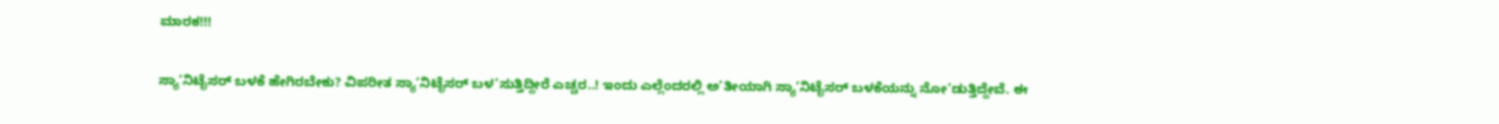ಮಾರಕ!!!

ಸ್ಯಾ’ನಿಟೈಸರ್ ಬಳಕೆ ಹೇಗಿರಬೇಕು? ವಿಪರೀತ ಸ್ಯಾ’ನಿಟೈಸರ್ ಬಳ’ಸುತ್ತಿದ್ದೀರೆ ಎಚ್ಚರ..! ಇಂದು ಎಲ್ಲೆಂದರಲ್ಲಿ ಅ’ತೀಯಾಗಿ ಸ್ಯಾ’ನಿಟೈಸರ್ ಬಳಕೆಯನ್ನು ನೋ’ಡುತ್ತಿದ್ದೇವೆ. ಈ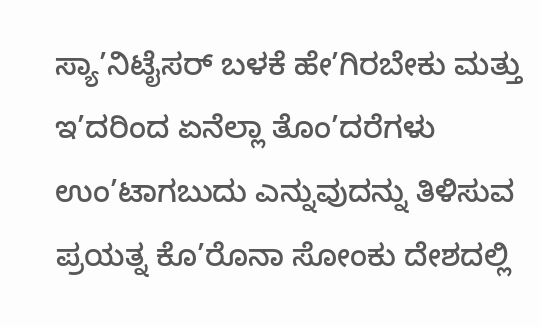ಸ್ಯಾ’ನಿಟೈಸರ್ ಬಳಕೆ ಹೇ’ಗಿರಬೇಕು ಮತ್ತು ಇ’ದರಿಂದ ಏನೆಲ್ಲಾ ತೊಂ’ದರೆಗಳು ಉಂ’ಟಾಗಬುದು ಎನ್ನುವುದನ್ನು ತಿಳಿಸುವ ಪ್ರಯತ್ನ ಕೊ’ರೊನಾ ಸೋಂಕು ದೇಶದಲ್ಲಿ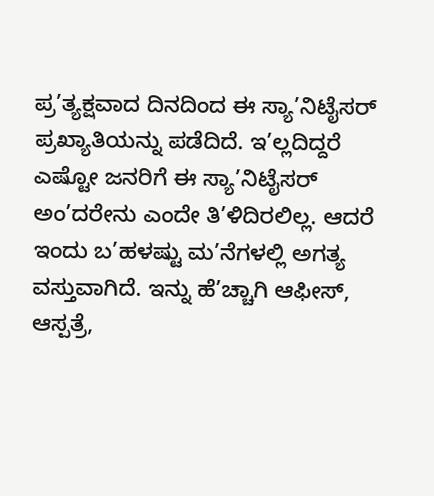ಪ್ರ’ತ್ಯಕ್ಷವಾದ ದಿನದಿಂದ ಈ ಸ್ಯಾ’ನಿಟೈಸರ್ ಪ್ರಖ್ಯಾತಿಯನ್ನು ಪಡೆದಿದೆ. ಇ’ಲ್ಲದಿದ್ದರೆ ಎಷ್ಟೋ ಜನರಿಗೆ ಈ ಸ್ಯಾ’ನಿಟೈಸರ್ ಅಂ’ದರೇನು ಎಂದೇ ತಿ’ಳಿದಿರಲಿಲ್ಲ. ಆದರೆ ಇಂದು ಬ’ಹಳಷ್ಟು ಮ’ನೆಗಳಲ್ಲಿ ಅಗತ್ಯ ವಸ್ತುವಾಗಿದೆ. ಇನ್ನು ಹೆ’ಚ್ಚಾಗಿ ಆಫೀಸ್, ಆಸ್ಪತ್ರೆ,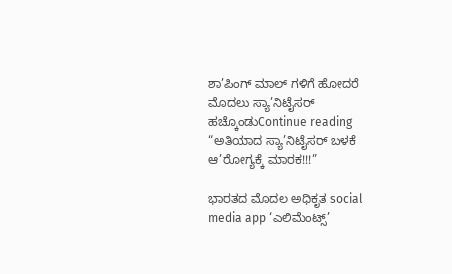ಶಾ’ಪಿಂಗ್ ಮಾಲ್ ಗಳಿಗೆ ಹೋದರೆ ಮೊದಲು ಸ್ಯಾ’ನಿಟೈಸರ್ ಹಚ್ಕೊಂಡುContinue reading “ಅತಿಯಾದ ಸ್ಯಾ’ನಿಟೈಸರ್ ಬಳಕೆ ಆ’ರೋಗ್ಯಕ್ಕೆ ಮಾರಕ!!!”

ಭಾರತದ ಮೊದಲ ಅಧಿಕೃತ social media app ‘ಎಲಿಮೆಂಟ್ಸ್’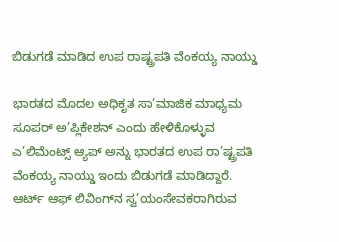ಬಿಡುಗಡೆ ಮಾಡಿದ ಉಪ ರಾಷ್ಟ್ರಪತಿ ವೆಂಕಯ್ಯ ನಾಯ್ಡು

ಭಾರತದ ಮೊದಲ ಅಧಿಕೃತ ಸಾ’ಮಾಜಿಕ ಮಾಧ್ಯಮ ಸೂಪರ್ ಅ’ಪ್ಲಿಕೇಶನ್ ಎಂದು ಹೇಳಿಕೊಳ್ಳುವ ಎ’ಲಿಮೆಂಟ್ಸ್ ಆ್ಯಪ್ ಅನ್ನು ಭಾರತದ ಉಪ ರಾ’ಷ್ಟ್ರಪತಿ ವೆಂಕಯ್ಯ ನಾಯ್ಡು ಇಂದು ಬಿಡುಗಡೆ ಮಾಡಿದ್ದಾರೆ. ಆರ್ಟ್ ಆಫ್ ಲಿವಿಂಗ್‌ನ ಸ್ವ’ಯಂಸೇವಕರಾಗಿರುವ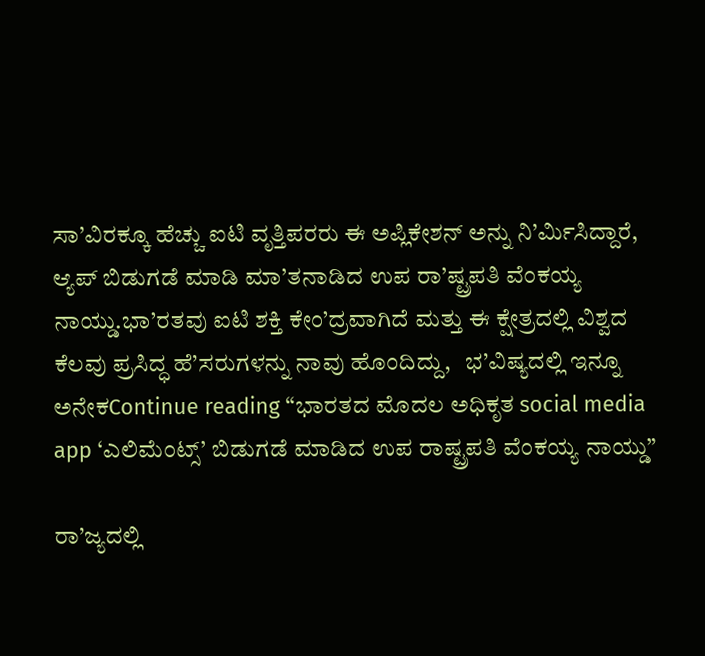ಸಾ’ವಿರಕ್ಕೂ ಹೆಚ್ಚು ಐಟಿ ವೃತ್ತಿಪರರು ಈ ಅಪ್ಲಿಕೇಶನ್ ಅನ್ನು ನಿ’ರ್ಮಿಸಿದ್ದಾರೆ, ಆ್ಯಪ್ ಬಿಡುಗಡೆ ಮಾಡಿ ಮಾ’ತನಾಡಿದ ಉಪ ರಾ’ಷ್ಟ್ರಪತಿ ವೆಂಕಯ್ಯ ನಾಯ್ಡು.ಭಾ’ರತವು ಐಟಿ ಶಕ್ತಿ ಕೇಂ’ದ್ರವಾಗಿದೆ ಮತ್ತು ಈ ಕ್ಷೇತ್ರದಲ್ಲಿ ವಿಶ್ವದ ಕೆಲವು ಪ್ರಸಿದ್ಧ ಹೆ’ಸರುಗಳನ್ನು ನಾವು ಹೊಂದಿದ್ದು,   ಭ’ವಿಷ್ಯದಲ್ಲಿ ಇನ್ನೂ ಅನೇಕContinue reading “ಭಾರತದ ಮೊದಲ ಅಧಿಕೃತ social media app ‘ಎಲಿಮೆಂಟ್ಸ್’ ಬಿಡುಗಡೆ ಮಾಡಿದ ಉಪ ರಾಷ್ಟ್ರಪತಿ ವೆಂಕಯ್ಯ ನಾಯ್ಡು”

ರಾ’ಜ್ಯದಲ್ಲಿ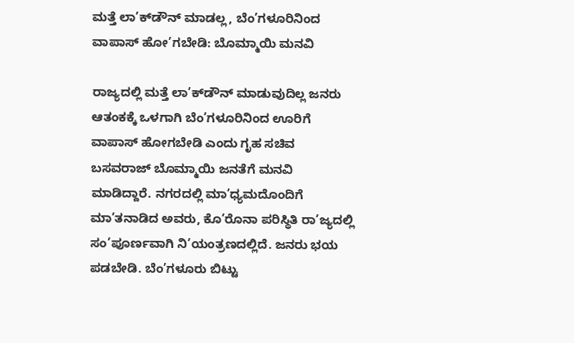ಮತ್ತೆ ಲಾ’ಕ್‌ಡೌನ್‌ ಮಾಡಲ್ಲ, ಬೆಂ’ಗಳೂರಿನಿಂದ ವಾಪಾಸ್‌ ಹೋ’ಗಬೇಡಿ: ಬೊಮ್ಮಾಯಿ ಮನವಿ

ರಾಜ್ಯದಲ್ಲಿ ಮತ್ತೆ ಲಾ’ಕ್‌ಡೌನ್‌ ಮಾಡುವುದಿಲ್ಲ ಜನರು ಆತಂಕಕ್ಕೆ ಒಳಗಾಗಿ ಬೆಂ’ಗಳೂರಿನಿಂದ ಊರಿಗೆ ವಾಪಾಸ್‌ ಹೋಗಬೇಡಿ ಎಂದು ಗೃಹ ಸಚಿವ ಬಸವರಾಜ್ ಬೊಮ್ಮಾಯಿ ಜನತೆಗೆ ಮನವಿ ಮಾಡಿದ್ದಾರೆ. ನಗರದಲ್ಲಿ ಮಾ’ಧ್ಯಮದೊಂದಿಗೆ ಮಾ’ತನಾಡಿದ ಅವರು, ಕೊ’ರೊನಾ ಪರಿಸ್ಥಿತಿ ರಾ’ಜ್ಯದಲ್ಲಿ ಸಂ’ಪೂರ್ಣವಾಗಿ ನಿ’ಯಂತ್ರಣದಲ್ಲಿದೆ. ಜನರು ಭಯ ಪಡಬೇಡಿ. ಬೆಂ’ಗಳೂರು ಬಿಟ್ಟು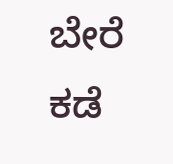ಬೇರೆ ಕಡೆ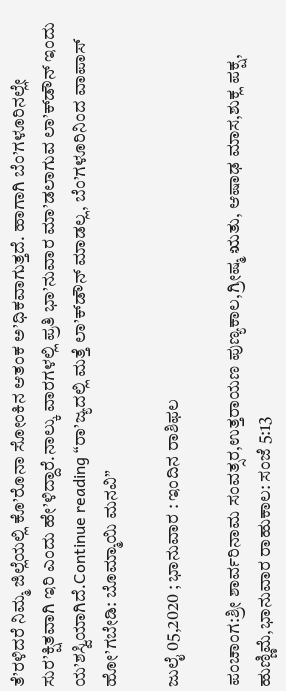ತೆ’ರಳಿದರೆ ನಿಮ್ಮ ಜಿಲ್ಲೆಯಲ್ಲಿ ಕೊ’ರೊನಾ ಸೋಂಕಿನ ಆತಂಕ ಅ’ಧಿಕವಾಗುತ್ತದೆ. ಹಾಗಾಗಿ ಬೆಂ’ಗಳೂರಿನಲ್ಲೇ ಸುರ’ಕ್ಷಿತವಾಗಿ ಇರಿ ಎಂದು ಹೇ’ಳಿದ್ದಾರೆ.ನಾಲ್ಕು ವಾರಗಳಲ್ಲಿ ಪ್ರತಿ ಭಾ’ನುವಾರ ಮಾ’ಡಲಾಗುವ ಲಾ’ಕ್‌ಡೌನ್‌ ಇಂದು ಯ’ಶಸ್ವಿಯಾಗಿದೆ.Continue reading “ರಾ’ಜ್ಯದಲ್ಲಿ ಮತ್ತೆ ಲಾ’ಕ್‌ಡೌನ್‌ ಮಾಡಲ್ಲ, ಬೆಂ’ಗಳೂರಿನಿಂದ ವಾಪಾಸ್‌ ಹೋ’ಗಬೇಡಿ: ಬೊಮ್ಮಾಯಿ ಮನವಿ”

ಜುಲೈ 05,2020 ; ಭಾನುವಾರ : ಇಂದಿನ ರಾಶಿಫಲ

ಪಂಚಾಂಗ:ಶ್ರೀ ಶಾರ್ವರಿನಾಮ ಸಂವತ್ಸರ,ಉತ್ತರಾಯಣ ಪುಣ್ಯಕಾಲ,ಗ್ರೀಷ್ಮ ಋತು, ಆಷಾಢ ಮಾಸ,ಶುಕ್ಲ ಪಕ್ಷ, ಹುಣ್ಣಿಮೆ,ಭಾನುವಾರ ರಾಹುಕಾಲ: ಸಂಜೆ 5:13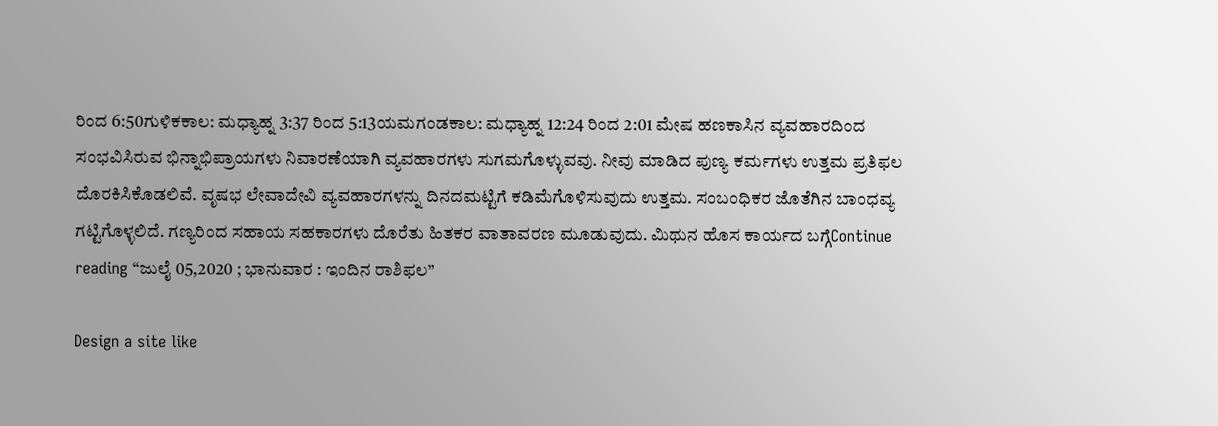ರಿಂದ 6:50ಗುಳಿಕಕಾಲ: ಮಧ್ಯಾಹ್ನ 3:37 ರಿಂದ 5:13ಯಮಗಂಡಕಾಲ: ಮಧ್ಯಾಹ್ನ 12:24 ರಿಂದ 2:01 ಮೇಷ ಹಣಕಾಸಿನ ವ್ಯವಹಾರದಿಂದ ಸಂಭವಿಸಿರುವ ಭಿನ್ನಾಭಿಪ್ರಾಯಗಳು ನಿವಾರಣೆಯಾಗಿ ವ್ಯವಹಾರಗಳು ಸುಗಮಗೊಳ್ಳುವವು. ನೀವು ಮಾಡಿದ ಪುಣ್ಯ ಕರ್ಮಗಳು ಉತ್ತಮ ಪ್ರತಿಫಲ ದೊರಕಿಸಿಕೊಡಲಿವೆ. ವೃಷಭ ಲೇವಾದೇವಿ ವ್ಯವಹಾರಗಳನ್ನು ದಿನದಮಟ್ಟಿಗೆ ಕಡಿಮೆಗೊಳಿಸುವುದು ಉತ್ತಮ. ಸಂಬಂಧಿಕರ ಜೊತೆಗಿನ ಬಾಂಧವ್ಯ ಗಟ್ಟಿಗೊಳ್ಳಲಿದೆ. ಗಣ್ಯರಿಂದ ಸಹಾಯ ಸಹಕಾರಗಳು ದೊರೆತು ಹಿತಕರ ವಾತಾವರಣ ಮೂಡುವುದು. ಮಿಥುನ ಹೊಸ ಕಾರ್ಯದ ಬಗ್ಗೆContinue reading “ಜುಲೈ 05,2020 ; ಭಾನುವಾರ : ಇಂದಿನ ರಾಶಿಫಲ”

Design a site like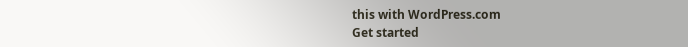this with WordPress.com
Get started